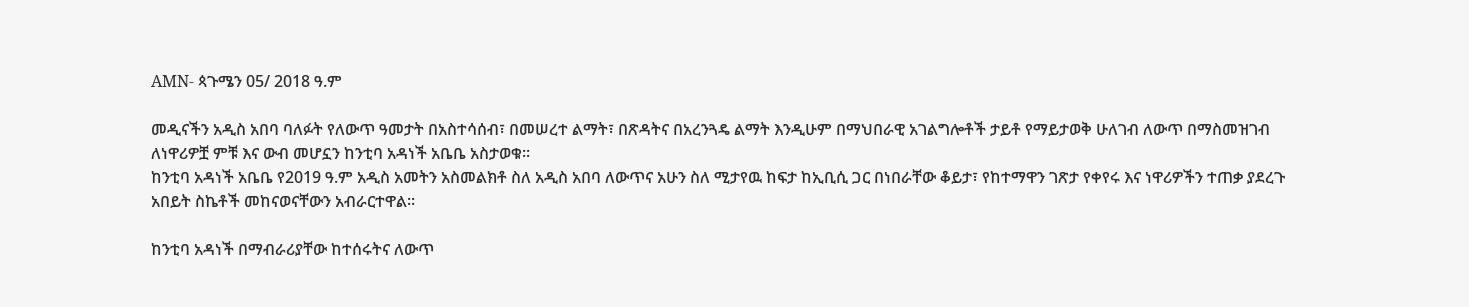AMN- ጳጉሜን 05/ 2018 ዓ.ም

መዲናችን አዲስ አበባ ባለፉት የለውጥ ዓመታት በአስተሳሰብ፣ በመሠረተ ልማት፣ በጽዳትና በአረንጓዴ ልማት እንዲሁም በማህበራዊ አገልግሎቶች ታይቶ የማይታወቅ ሁለገብ ለውጥ በማስመዝገብ ለነዋሪዎቿ ምቹ እና ውብ መሆኗን ከንቲባ አዳነች አቤቤ አስታወቁ።
ከንቲባ አዳነች አቤቤ የ2019 ዓ.ም አዲስ አመትን አስመልክቶ ስለ አዲስ አበባ ለውጥና አሁን ስለ ሚታየዉ ከፍታ ከኢቢሲ ጋር በነበራቸው ቆይታ፣ የከተማዋን ገጽታ የቀየሩ እና ነዋሪዎችን ተጠቃ ያደረጉ አበይት ስኬቶች መከናወናቸውን አብራርተዋል።

ከንቲባ አዳነች በማብራሪያቸው ከተሰሩትና ለውጥ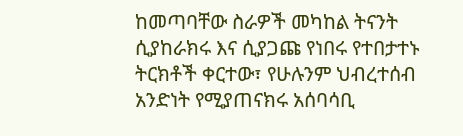ከመጣባቸው ስራዎች መካከል ትናንት ሲያከራክሩ እና ሲያጋጩ የነበሩ የተበታተኑ ትርክቶች ቀርተው፣ የሁሉንም ህብረተሰብ አንድነት የሚያጠናክሩ አሰባሳቢ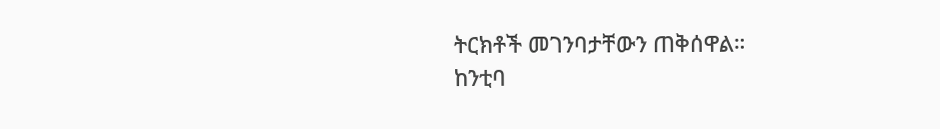ትርክቶች መገንባታቸውን ጠቅሰዋል።
ከንቲባ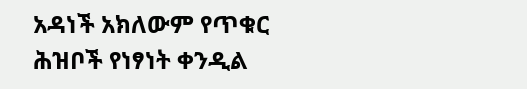አዳነች አክለውም የጥቁር ሕዝቦች የነፃነት ቀንዲል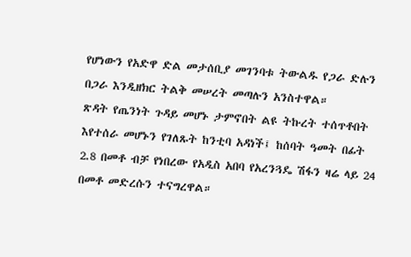የሆነውን የአድዋ ድል መታሰቢያ መገንባቱ ትውልዱ የጋራ ድሉን በጋራ እንዲዘክር ትልቅ መሠረት መጣሉን አንስተዋል።
ጽዳት የጤንነት ጉዳይ መሆኑ ታምኖበት ልዩ ትኩረት ተሰጥቶበት እየተሰራ መሆኑን የገለጹት ከንቲባ አዳነች፤ ከሰባት ዓመት በፊት 2.8 በመቶ ብቻ የነበረው የአዲስ አበባ የአረንጓዴ ሽፋን ዛሬ ላይ 24 በመቶ መድረሱን ተናግረዋል።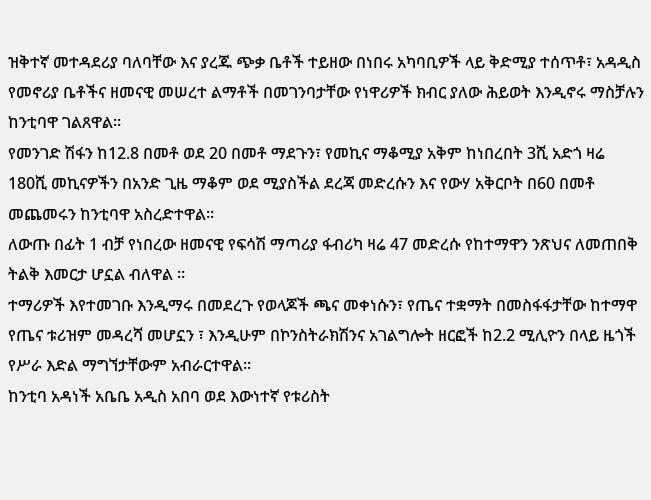ዝቅተኛ መተዳደሪያ ባለባቸው እና ያረጁ ጭቃ ቤቶች ተይዘው በነበሩ አካባቢዎች ላይ ቅድሚያ ተሰጥቶ፣ አዳዲስ የመኖሪያ ቤቶችና ዘመናዊ መሠረተ ልማቶች በመገንባታቸው የነዋሪዎች ክብር ያለው ሕይወት እንዲኖሩ ማስቻሉን ከንቲባዋ ገልጸዋል፡፡
የመንገድ ሽፋን ከ12.8 በመቶ ወደ 20 በመቶ ማደጉን፣ የመኪና ማቆሚያ አቅም ከነበረበት 3ሺ አድጎ ዛሬ 180ሺ መኪናዎችን በአንድ ጊዜ ማቆም ወደ ሚያስችል ደረጃ መድረሱን እና የውሃ አቅርቦት በ60 በመቶ መጨመሩን ከንቲባዋ አስረድተዋል፡፡
ለውጡ በፊት 1 ብቻ የነበረው ዘመናዊ የፍሳሽ ማጣሪያ ፋብሪካ ዛሬ 47 መድረሱ የከተማዋን ንጽህና ለመጠበቅ ትልቅ እመርታ ሆኗል ብለዋል ።
ተማሪዎች እየተመገቡ እንዲማሩ በመደረጉ የወላጆች ጫና መቀነሱን፣ የጤና ተቋማት በመስፋፋታቸው ከተማዋ የጤና ቱሪዝም መዳረሻ መሆኗን ፣ እንዲሁም በኮንስትራክሽንና አገልግሎት ዘርፎች ከ2.2 ሚሊዮን በላይ ዜጎች የሥራ እድል ማግኘታቸውም አብራርተዋል።
ከንቲባ አዳነች አቤቤ አዲስ አበባ ወደ እውነተኛ የቱሪስት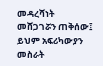መዳረሻነት መሸጋገሯን ጠቅሰው፤ ይህም አፍሪካውያን መስራት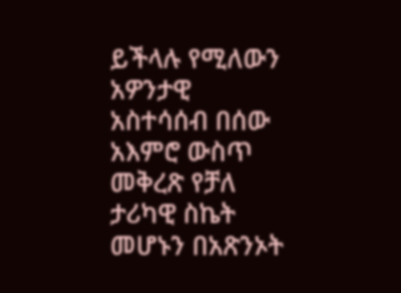ይችላሉ የሚለውን አዎንታዊ አስተሳሰብ በሰው አእምሮ ውስጥ መቅረጽ የቻለ ታሪካዊ ስኬት መሆኑን በአጽንኦት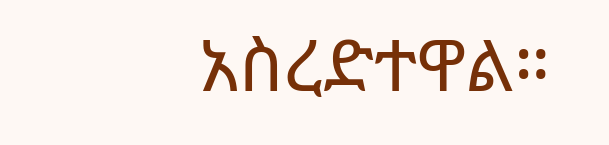አስረድተዋል።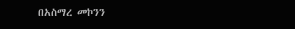በአስማረ መኮንን